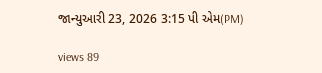જાન્યુઆરી 23, 2026 3:15 પી એમ(PM)

views 89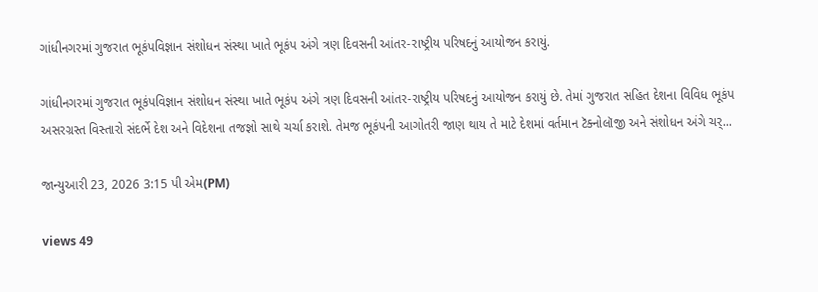ગાંધીનગરમાં ગુજરાત ભૂકંપવિજ્ઞાન સંશોધન સંસ્થા ખાતે ભૂકંપ અંગે ત્રણ દિવસની આંતર-રાષ્ટ્રીય પરિષદનું આયોજન કરાયું.

ગાંધીનગરમાં ગુજરાત ભૂકંપવિજ્ઞાન સંશોધન સંસ્થા ખાતે ભૂકંપ અંગે ત્રણ દિવસની આંતર-રાષ્ટ્રીય પરિષદનું આયોજન કરાયું છે. તેમાં ગુજરાત સહિત દેશના વિવિધ ભૂકંપ અસરગ્રસ્ત વિસ્તારો સંદર્ભે દેશ અને વિદેશના તજજ્ઞો સાથે ચર્ચા કરાશે. તેમજ ભૂકંપની આગોતરી જાણ થાય તે માટે દેશમાં વર્તમાન ટૅક્નોલૉજી અને સંશોધન અંગે ચર્...

જાન્યુઆરી 23, 2026 3:15 પી એમ(PM)

views 49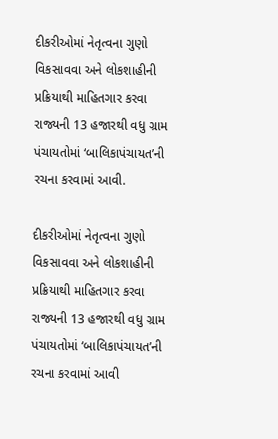દીકરીઓમાં નેતૃત્વના ગુણો વિકસાવવા અને લોકશાહીની પ્રક્રિયાથી માહિતગાર કરવા રાજ્યની 13 હજારથી વધુ ગ્રામ પંચાયતોમાં ‘બાલિકાપંચાયત’ની રચના કરવામાં આવી.

દીકરીઓમાં નેતૃત્વના ગુણો વિકસાવવા અને લોકશાહીની પ્રક્રિયાથી માહિતગાર કરવા રાજ્યની 13 હજારથી વધુ ગ્રામ પંચાયતોમાં ‘બાલિકાપંચાયત’ની રચના કરવામાં આવી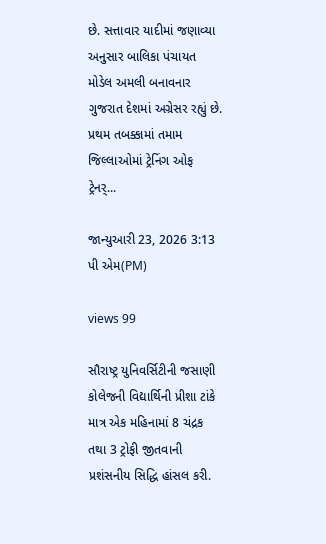છે. સત્તાવાર યાદીમાં જણાવ્યા અનુસાર બાલિકા પંચાયત મોડેલ અમલી બનાવનાર ગુજરાત દેશમાં અગ્રેસર રહ્યું છે. પ્રથમ તબક્કામાં તમામ જિલ્લાઓમાં ટ્રેનિંગ ઓફ ટ્રેનર્...

જાન્યુઆરી 23, 2026 3:13 પી એમ(PM)

views 99

સૌરાષ્ટ્ર યુનિવર્સિટીની જસાણી કોલેજની વિદ્યાર્થિની પ્રીશા ટાંકે માત્ર એક મહિનામાં 8 ચંદ્રક તથા 3 ટ્રોફી જીતવાની પ્રશંસનીય સિદ્ધિ હાંસલ કરી.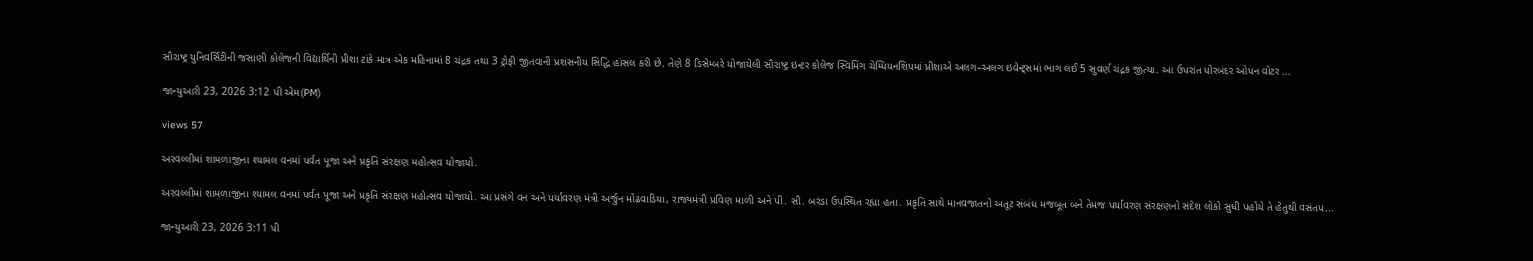સૌરાષ્ટ્ર યુનિવર્સિટીની જસાણી કોલેજની વિદ્યાર્થિની પ્રીશા ટાંકે માત્ર એક મહિનામાં 8 ચંદ્રક તથા 3 ટ્રોફી જીતવાની પ્રશંસનીય સિદ્ધિ હાંસલ કરી છે. તેણે 8 ડિસેમ્બરે યોજાયેલી સૌરાષ્ટ્ર ઇન્ટર કોલેજ સ્વિમિંગ ચેમ્પિયનશિપમાં પ્રીશાએ અલગ–અલગ ઇવેન્ટ્સમાં ભાગ લઈ 5 સુવર્ણ ચંદ્રક જીત્યા. આ ઉપરાંત પોરબંદર ઓપન વોટર ...

જાન્યુઆરી 23, 2026 3:12 પી એમ(PM)

views 57

અરવલ્લીમાં શામળાજીના શ્યામલ વનમાં પર્વત પૂજા અને પ્રકૃતિ સંરક્ષણ મહોત્સવ યોજાયો.

અરવલ્લીમાં શામળાજીના શ્યામલ વનમાં પર્વત પૂજા અને પ્રકૃતિ સંરક્ષણ મહોત્સવ યોજાયો. આ પ્રસંગે વન અને પર્યાવરણ મંત્રી અર્જુન મોંઢવાડિયા, રાજ્યમંત્રી પ્રવિણ માળી અને પી. સી. બરંડા ઉપસ્થિત રહ્યા હતા. પ્રકૃતિ સાથે માનવજાતનો અતૂટ સંબંધ મજબૂત બને તેમજ પર્યાવરણ સંરક્ષણનો સંદેશ લોકો સુધી પહોંચે તે હેતુથી વસંતપ...

જાન્યુઆરી 23, 2026 3:11 પી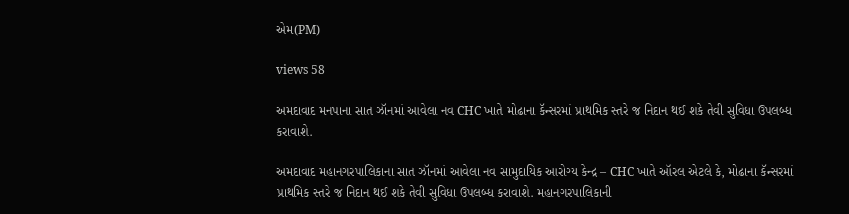એમ(PM)

views 58

અમદાવાદ મનપાના સાત ઝૉનમાં આવેલા નવ CHC ખાતે મોઢાના કૅન્સરમાં પ્રાથમિક સ્તરે જ નિદાન થઈ શકે તેવી સુવિધા ઉપલબ્ધ કરાવાશે.

અમદાવાદ મહાનગરપાલિકાના સાત ઝૉનમાં આવેલા નવ સામુદાયિક આરોગ્ય કેન્દ્ર – CHC ખાતે ઑરલ એટલે કે, મોઢાના કૅન્સરમાં પ્રાથમિક સ્તરે જ નિદાન થઈ શકે તેવી સુવિધા ઉપલબ્ધ કરાવાશે. મહાનગરપાલિકાની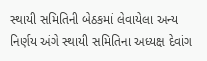સ્થાયી સમિતિની બેઠકમાં લેવાયેલા અન્ય નિર્ણય અંગે સ્થાયી સમિતિના અધ્યક્ષ દેવાંગ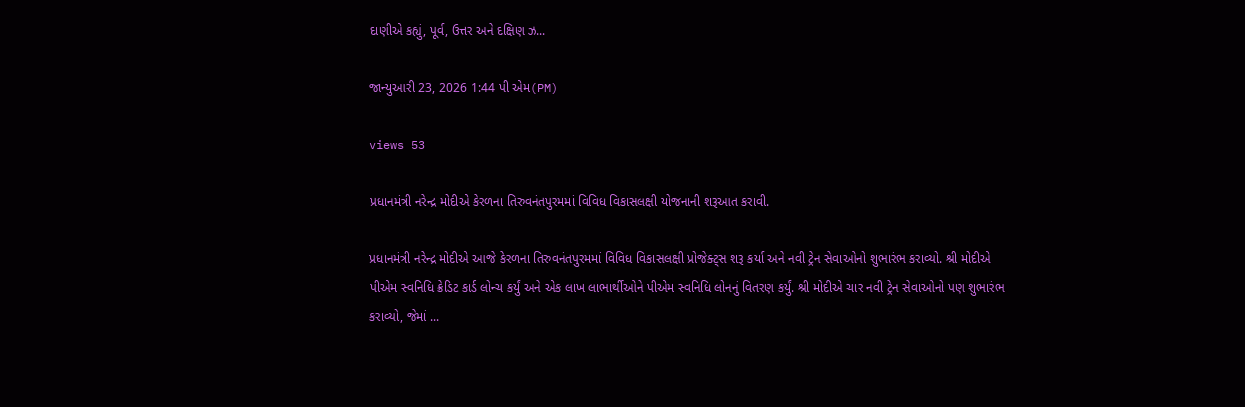દાણીએ કહ્યું, પૂર્વ, ઉત્તર અને દક્ષિણ ઝ...

જાન્યુઆરી 23, 2026 1:44 પી એમ(PM)

views 53

પ્રધાનમંત્રી નરેન્દ્ર મોદીએ કેરળના તિરુવનંતપુરમમાં વિવિધ વિકાસલક્ષી યોજનાની શરૂઆત કરાવી.

પ્રધાનમંત્રી નરેન્દ્ર મોદીએ આજે કેરળના તિરુવનંતપુરમમાં વિવિધ વિકાસલક્ષી પ્રોજેક્ટ્સ શરૂ કર્યા અને નવી ટ્રેન સેવાઓનો શુભારંભ કરાવ્યો. શ્રી મોદીએ પીએમ સ્વનિધિ ક્રેડિટ કાર્ડ લોન્ચ કર્યું અને એક લાખ લાભાર્થીઓને પીએમ સ્વનિધિ લોનનું વિતરણ કર્યું. શ્રી મોદીએ ચાર નવી ટ્રેન સેવાઓનો પણ શુભારંભ કરાવ્યો, જેમાં ...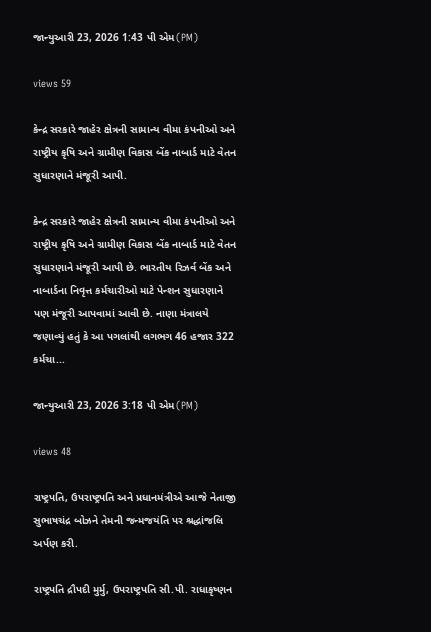જાન્યુઆરી 23, 2026 1:43 પી એમ(PM)

views 59

કેન્દ્ર સરકારે જાહેર ક્ષેત્રની સામાન્ય વીમા કંપનીઓ અને રાષ્ટ્રીય કૃષિ અને ગ્રામીણ વિકાસ બેંક નાબાર્ડ માટે વેતન સુધારણાને મંજૂરી આપી.

કેન્દ્ર સરકારે જાહેર ક્ષેત્રની સામાન્ય વીમા કંપનીઓ અને રાષ્ટ્રીય કૃષિ અને ગ્રામીણ વિકાસ બેંક નાબાર્ડ માટે વેતન સુધારણાને મંજૂરી આપી છે. ભારતીય રિઝર્વ બેંક અને નાબાર્ડના નિવૃત્ત કર્મચારીઓ માટે પેન્શન સુધારણાને પણ મંજૂરી આપવામાં આવી છે. નાણા મંત્રાલયે જણાવ્યું હતું કે આ પગલાંથી લગભગ 46 હજાર 322 કર્મચા...

જાન્યુઆરી 23, 2026 3:18 પી એમ(PM)

views 48

રાષ્ટ્રપતિ, ઉપરાષ્ટ્રપતિ અને પ્રધાનમંત્રીએ આજે નેતાજી સુભાષચંદ્ર બોઝને તેમની જન્મજયંતિ પર શ્રદ્ધાંજલિ અર્પણ કરી.

રાષ્ટ્રપતિ દ્રૌપદી મુર્મુ, ઉપરાષ્ટ્રપતિ સી.પી. રાધાકૃષ્ણન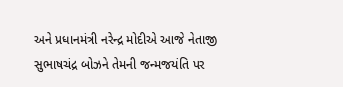અને પ્રધાનમંત્રી નરેન્દ્ર મોદીએ આજે નેતાજી સુભાષચંદ્ર બોઝને તેમની જન્મજયંતિ પર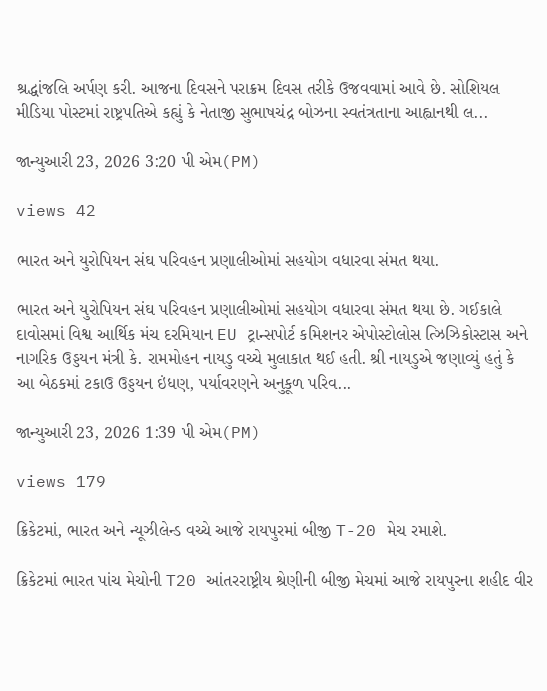શ્રદ્ધાંજલિ અર્પણ કરી. આજના દિવસને પરાક્રમ દિવસ તરીકે ઉજવવામાં આવે છે. સોશિયલ મીડિયા પોસ્ટમાં રાષ્ટ્રપતિએ કહ્યું કે નેતાજી સુભાષચંદ્ર બોઝના સ્વતંત્રતાના આહ્વાનથી લ...

જાન્યુઆરી 23, 2026 3:20 પી એમ(PM)

views 42

ભારત અને યુરોપિયન સંઘ પરિવહન પ્રણાલીઓમાં સહયોગ વધારવા સંમત થયા.

ભારત અને યુરોપિયન સંઘ પરિવહન પ્રણાલીઓમાં સહયોગ વધારવા સંમત થયા છે. ગઈકાલે દાવોસમાં વિશ્વ આર્થિક મંચ દરમિયાન EU ટ્રાન્સપોર્ટ કમિશનર એપોસ્ટોલોસ ત્ઝિઝિકોસ્ટાસ અને નાગરિક ઉડ્ડયન મંત્રી કે. રામમોહન નાયડુ વચ્ચે મુલાકાત થઈ હતી. શ્રી નાયડુએ જણાવ્યું હતું કે આ બેઠકમાં ટકાઉ ઉડ્ડયન ઇંધણ, પર્યાવરણને અનુકૂળ પરિવ...

જાન્યુઆરી 23, 2026 1:39 પી એમ(PM)

views 179

ક્રિકેટમાં, ભારત અને ન્યૂઝીલેન્ડ વચ્ચે આજે રાયપુરમાં બીજી T-20 મેચ રમાશે.

ક્રિકેટમાં ભારત પાંચ મેચોની T20 આંતરરાષ્ટ્રીય શ્રેણીની બીજી મેચમાં આજે રાયપુરના શહીદ વીર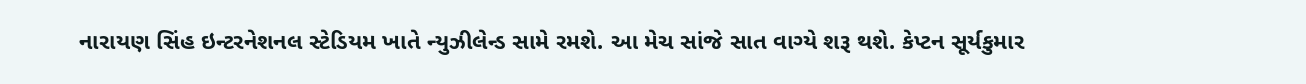નારાયણ સિંહ ઇન્ટરનેશનલ સ્ટેડિયમ ખાતે ન્યુઝીલેન્ડ સામે રમશે. આ મેચ સાંજે સાત વાગ્યે શરૂ થશે. કેપ્ટન સૂર્યકુમાર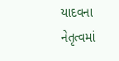યાદવના નેતૃત્વમાં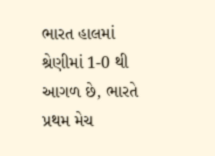ભારત હાલમાં શ્રેણીમાં 1-0 થી આગળ છે, ભારતે પ્રથમ મેચ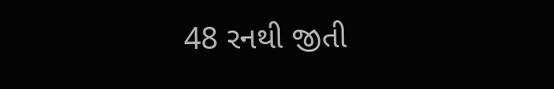48 રનથી જીતી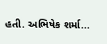હતી. અભિષેક શર્મા...